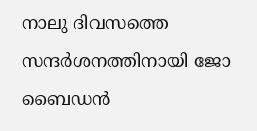നാലു ദിവസത്തെ സന്ദര്‍ശനത്തിനായി ജോ ബൈഡന്‍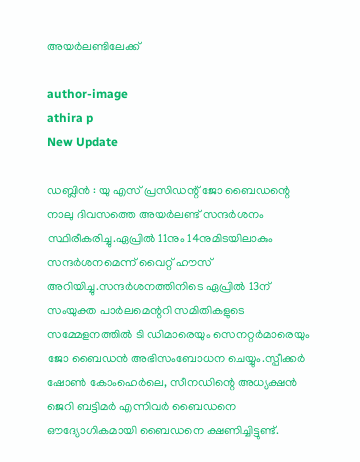അയര്‍ലണ്ടിലേക്ക്

author-image
athira p
New Update

ഡബ്ലിന്‍ : യു എസ് പ്രസിഡന്റ് ജോ ബൈഡന്റെ നാലു ദിവസത്തെ അയര്‍ലണ്ട് സന്ദര്‍ശനം സ്ഥിരീകരിച്ചു.ഏപ്രില്‍ 11നും 14നുമിടയിലാകും സന്ദര്‍ശനമെന്ന് വൈറ്റ് ഹൗസ് അറിയിച്ചു.സന്ദര്‍ശനത്തിനിടെ ഏപ്രില്‍ 13ന് സംയുക്ത പാര്‍ലമെന്ററി സമിതികളുടെ സമ്മേളനത്തില്‍ ടി ഡിമാരെയും സെനറ്റര്‍മാരെയും ജോ ബൈഡന്‍ അഭിസംബോധന ചെയ്യും.സ്പീക്കര്‍ ഷോണ്‍ കോംഹെര്‍ലെ, സീനഡിന്റെ അധ്യക്ഷന്‍ ജെറി ബട്ടിമര്‍ എന്നിവര്‍ ബൈഡനെ ഔദ്യോഗികമായി ബൈഡനെ ക്ഷണിച്ചിട്ടുണ്ട്.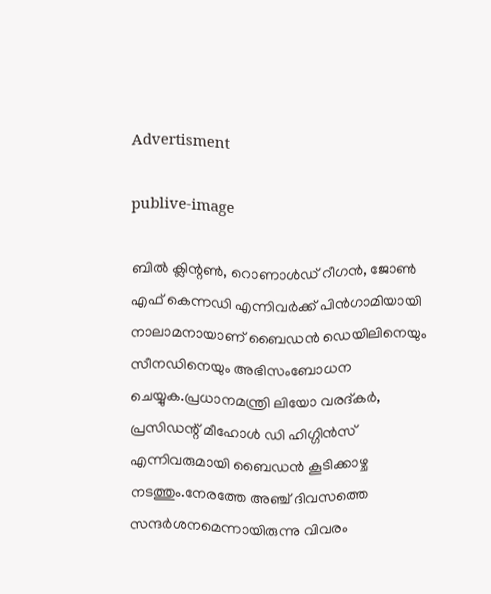Advertisment

publive-image

ബില്‍ ക്ലിന്റണ്‍, റൊണാള്‍ഡ് റീഗന്‍, ജോണ്‍ എഫ് കെന്നഡി എന്നിവര്‍ക്ക് പിന്‍ഗാമിയായി നാലാമനായാണ് ബൈഡന്‍ ഡെയിലിനെയും സീനഡിനെയും അഭിസംബോധന ചെയ്യുക.പ്രധാനമന്ത്രി ലിയോ വരദ്കര്‍, പ്രസിഡന്റ് മീഹോള്‍ ഡി ഹിഗ്ഗിന്‍സ് എന്നിവരുമായി ബൈഡന്‍ കൂടിക്കാഴ്ച നടത്തും.നേരത്തേ അഞ്ച് ദിവസത്തെ സന്ദര്‍ശനമെന്നായിരുന്നു വിവരം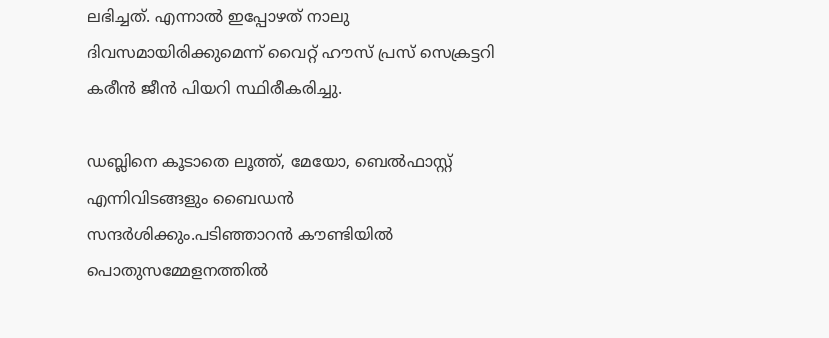ലഭിച്ചത്. എന്നാല്‍ ഇപ്പോഴത് നാലു ദിവസമായിരിക്കുമെന്ന് വൈറ്റ് ഹൗസ് പ്രസ് സെക്രട്ടറി കരീന്‍ ജീന്‍ പിയറി സ്ഥിരീകരിച്ചു.

ഡബ്ലിനെ കൂടാതെ ലൂത്ത്, മേയോ, ബെല്‍ഫാസ്റ്റ് എന്നിവിടങ്ങളും ബൈഡന്‍ സന്ദര്‍ശിക്കും.പടിഞ്ഞാറന്‍ കൗണ്ടിയില്‍ പൊതുസമ്മേളനത്തില്‍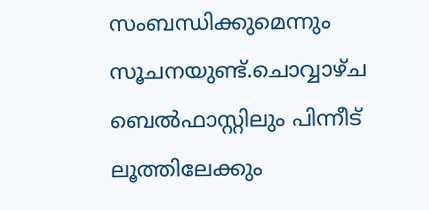സംബന്ധിക്കുമെന്നും സൂചനയുണ്ട്.ചൊവ്വാഴ്ച ബെല്‍ഫാസ്റ്റിലും പിന്നീട് ലൂത്തിലേക്കും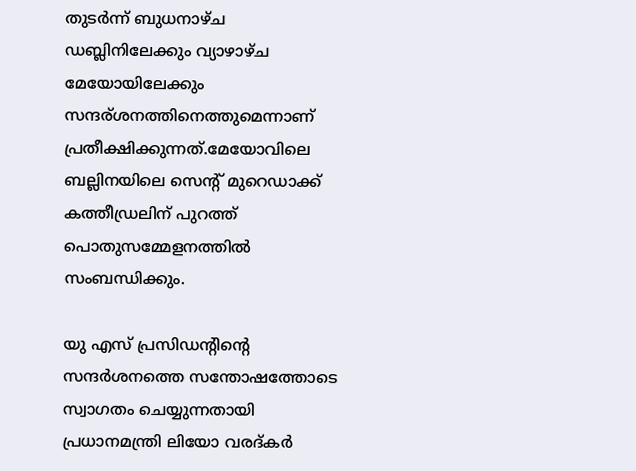തുടര്‍ന്ന് ബുധനാഴ്ച ഡബ്ലിനിലേക്കും വ്യാഴാഴ്ച മേയോയിലേക്കും സന്ദര്ശനത്തിനെത്തുമെന്നാണ് പ്രതീക്ഷിക്കുന്നത്.മേയോവിലെ ബല്ലിനയിലെ സെന്റ് മുറെഡാക്ക് കത്തീഡ്രലിന് പുറത്ത് പൊതുസമ്മേളനത്തില്‍ സംബന്ധിക്കും.

യു എസ് പ്രസിഡന്റിന്റെ സന്ദര്‍ശനത്തെ സന്തോഷത്തോടെ സ്വാഗതം ചെയ്യുന്നതായി പ്രധാനമന്ത്രി ലിയോ വരദ്കര്‍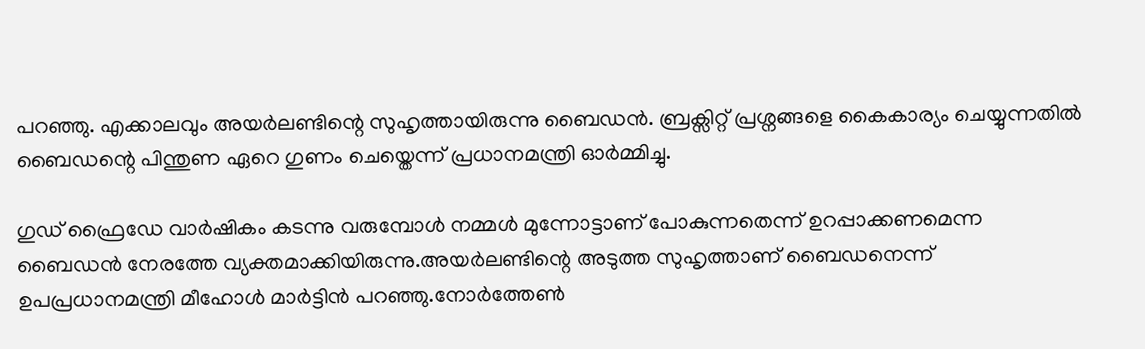പറഞ്ഞു. എക്കാലവും അയര്‍ലണ്ടിന്റെ സുഹൃത്തായിരുന്നു ബൈഡന്‍. ബ്രക്സിറ്റ് പ്രശ്നങ്ങളെ കൈകാര്യം ചെയ്യുന്നതില്‍ ബൈഡന്റെ പിന്തുണ ഏറെ ഗുണം ചെയ്തെന്ന് പ്രധാനമന്ത്രി ഓര്‍മ്മിച്ചു.

ഗുഡ് ഫ്രൈഡേ വാര്‍ഷികം കടന്നു വരുമ്പോള്‍ നമ്മള്‍ മുന്നോട്ടാണ് പോകുന്നതെന്ന് ഉറപ്പാക്കണമെന്ന ബൈഡന്‍ നേരത്തേ വ്യക്തമാക്കിയിരുന്നു.അയര്‍ലണ്ടിന്റെ അടുത്ത സുഹൃത്താണ് ബൈഡനെന്ന് ഉപപ്രധാനമന്ത്രി മീഹോള്‍ മാര്‍ട്ടിന്‍ പറഞ്ഞു.നോര്‍ത്തേണ്‍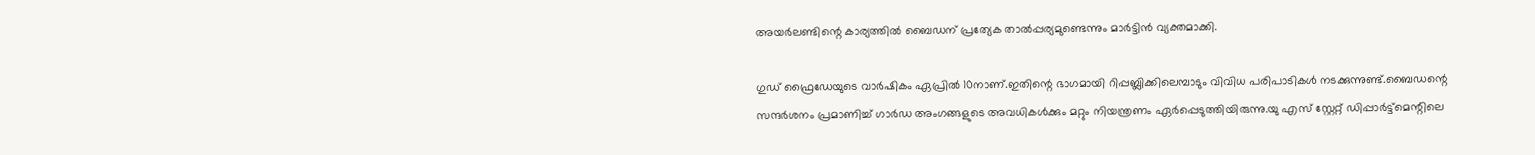അയര്‍ലണ്ടിന്റെ കാര്യത്തില്‍ ബൈഡന് പ്രത്യേക താല്‍പ്പര്യമുണ്ടെന്നും മാര്‍ട്ടിന്‍ വ്യക്തമാക്കി.

ഗുഡ് ഫ്രൈഡേയുടെ വാര്‍ഷികം ഏപ്രില്‍ 10നാണ്.ഇതിന്റെ ഭാഗമായി റിപ്പബ്ലിക്കിലെമ്പാടും വിവിധ പരിപാടികള്‍ നടക്കുന്നുണ്ട്.ബൈഡന്റെ സന്ദര്‍ശനം പ്രമാണിച്ച് ഗാര്‍ഡ അംഗങ്ങളുടെ അവധികള്‍ക്കും മറ്റും നിയന്ത്രണം ഏര്‍പ്പെടുത്തിയിരുന്നു.യു എസ് സ്റ്റേറ്റ് ഡിപ്പാര്‍ട്ട്‌മെന്റിലെ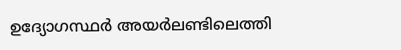ഉദ്യോഗസ്ഥര്‍ അയര്‍ലണ്ടിലെത്തി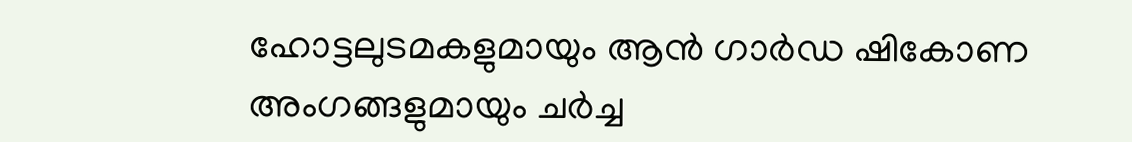ഹോട്ടലുടമകളുമായും ആന്‍ ഗാര്‍ഡ ഷികോണ അംഗങ്ങളുമായും ചര്‍ച്ച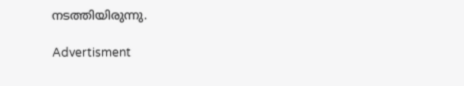നടത്തിയിരുന്നു.

Advertisment